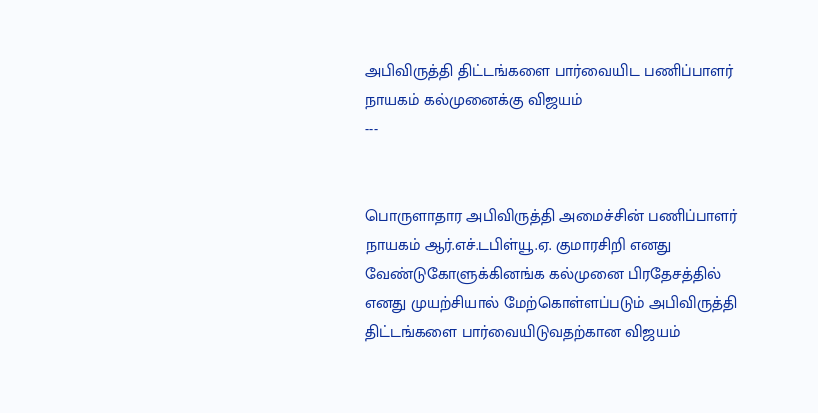அபிவிருத்தி திட்டங்களை பார்வையிட பணிப்பாளர் நாயகம் கல்முனைக்கு விஜயம்
---


பொருளாதார அபிவிருத்தி அமைச்சின் பணிப்பாளர் நாயகம் ஆர்.எச்.டபிள்யூ.ஏ. குமாரசிறி எனது வேண்டுகோளுக்கினங்க கல்முனை பிரதேசத்தில் எனது முயற்சியால் மேற்கொள்ளப்படும் அபிவிருத்தி திட்டங்களை பார்வையிடுவதற்கான விஜயம்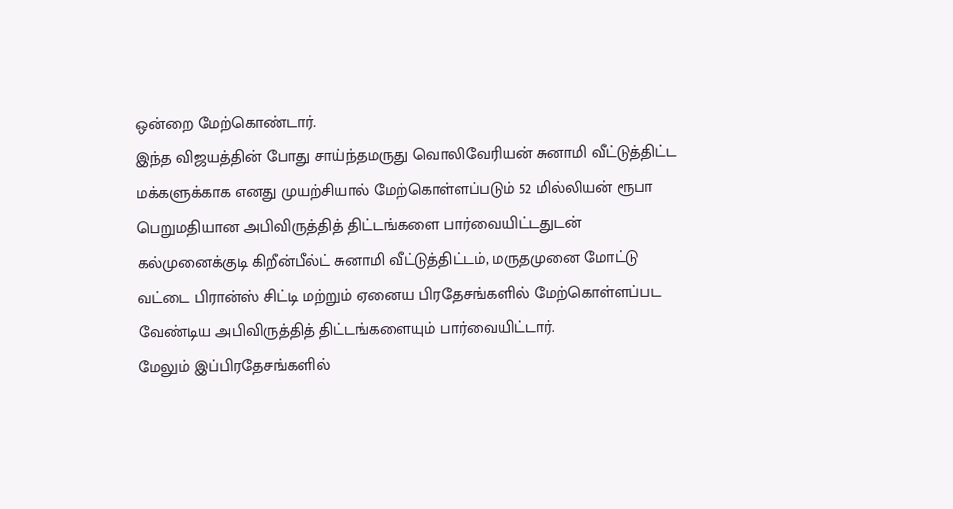ஒன்றை மேற்கொண்டார்.
இந்த விஜயத்தின் போது சாய்ந்தமருது வொலிவேரியன் சுனாமி வீட்டுத்திட்ட மக்களுக்காக எனது முயற்சியால் மேற்கொள்ளப்படும் 52 மில்லியன் ரூபா பெறுமதியான அபிவிருத்தித் திட்டங்களை பார்வையிட்டதுடன் கல்முனைக்குடி கிறீன்பீல்ட் சுனாமி வீட்டுத்திட்டம், மருதமுனை மோட்டு வட்டை பிரான்ஸ் சிட்டி மற்றும் ஏனைய பிரதேசங்களில் மேற்கொள்ளப்பட வேண்டிய அபிவிருத்தித் திட்டங்களையும் பார்வையிட்டார்.
மேலும் இப்பிரதேசங்களில்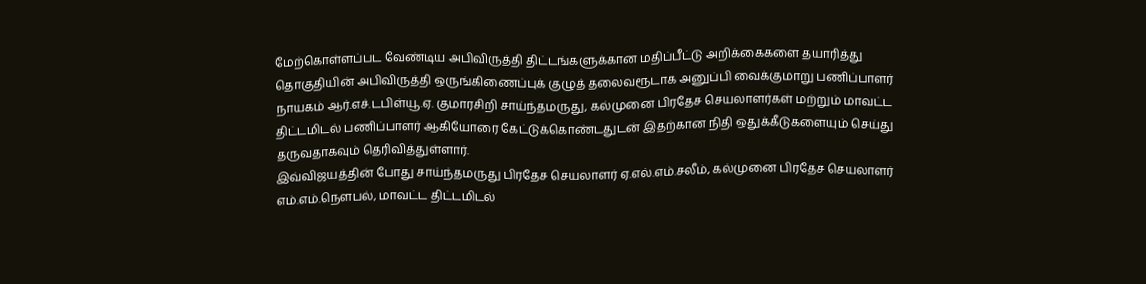மேற்கொள்ளப்பட வேண்டிய அபிவிருத்தி திட்டங்களுக்கான மதிப்பீட்டு அறிக்கைகளை தயாரித்து தொகுதியின் அபிவிருத்தி ஒருங்கிணைப்புக் குழுத் தலைவரூடாக அனுப்பி வைக்குமாறு பணிப்பாளர் நாயகம் ஆர்.எச்.டபிள்யூ.ஏ. குமாரசிறி சாய்ந்தமருது, கல்முனை பிரதேச செயலாளர்கள் மற்றும் மாவட்ட திட்டமிடல் பணிப்பாளர் ஆகியோரை கேட்டுக்கொண்டதுடன் இதற்கான நிதி ஒதுக்கீடுகளையும் செய்து தருவதாகவும் தெரிவித்துள்ளார்.
இவ்விஜயத்தின் போது சாய்ந்தமருது பிரதேச செயலாளர் ஏ.எல்.எம்.சலீம், கல்முனை பிரதேச செயலாளர் எம்.எம்.நௌபல், மாவட்ட திட்டமிடல்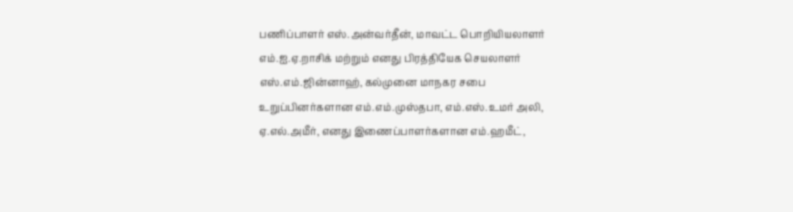பணிப்பாளர் எஸ்.அன்வர்தீன், மாவட்ட பொறியியலாளர் எம்.ஐ.ஏ.றாசிக் மற்றும் எனது பிரத்தியேக செயலாளர் எஸ்.எம்.ஜின்னாஹ், கல்முனை மாநகர சபை உறுப்பினர்களான எம்.எம்.முஸ்தபா, எம்.எஸ்.உமர் அலி, ஏ.எல்.அமீர், எனது இணைப்பாளர்களான எம்.ஹமீட்,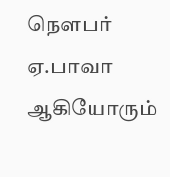நௌபர் ஏ.பாவா ஆகியோரும்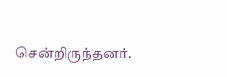சென்றிருந்தனர்.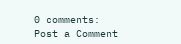0 comments:
Post a Comment